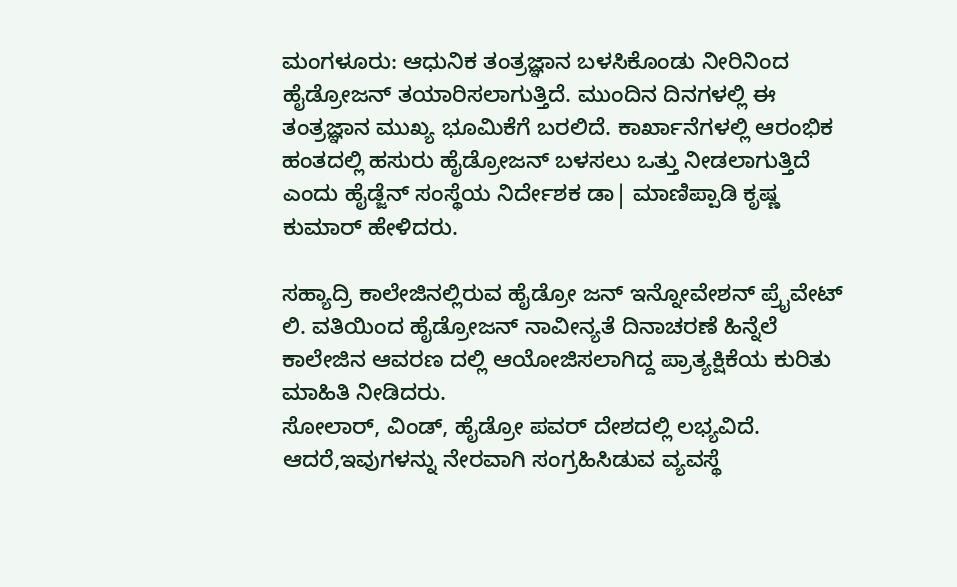ಮಂಗಳೂರು: ಆಧುನಿಕ ತಂತ್ರಜ್ಞಾನ ಬಳಸಿಕೊಂಡು ನೀರಿನಿಂದ ಹೈಡ್ರೋಜನ್ ತಯಾರಿಸಲಾಗುತ್ತಿದೆ. ಮುಂದಿನ ದಿನಗಳಲ್ಲಿ ಈ ತಂತ್ರಜ್ಞಾನ ಮುಖ್ಯ ಭೂಮಿಕೆಗೆ ಬರಲಿದೆ. ಕಾರ್ಖಾನೆಗಳಲ್ಲಿ ಆರಂಭಿಕ ಹಂತದಲ್ಲಿ ಹಸುರು ಹೈಡ್ರೋಜನ್ ಬಳಸಲು ಒತ್ತು ನೀಡಲಾಗುತ್ತಿದೆ ಎಂದು ಹೈಡ್ಜೆನ್ ಸಂಸ್ಥೆಯ ನಿರ್ದೇಶಕ ಡಾ| ಮಾಣಿಪ್ಪಾಡಿ ಕೃಷ್ಣ ಕುಮಾರ್ ಹೇಳಿದರು.

ಸಹ್ಯಾದ್ರಿ ಕಾಲೇಜಿನಲ್ಲಿರುವ ಹೈಡ್ರೋ ಜನ್ ಇನ್ನೋವೇಶನ್ ಪ್ರೈವೇಟ್ ಲಿ. ವತಿಯಿಂದ ಹೈಡ್ರೋಜನ್ ನಾವೀನ್ಯತೆ ದಿನಾಚರಣೆ ಹಿನ್ನೆಲೆ ಕಾಲೇಜಿನ ಆವರಣ ದಲ್ಲಿ ಆಯೋಜಿಸಲಾಗಿದ್ದ ಪ್ರಾತ್ಯಕ್ಷಿಕೆಯ ಕುರಿತು ಮಾಹಿತಿ ನೀಡಿದರು.
ಸೋಲಾರ್, ವಿಂಡ್, ಹೈಡ್ರೋ ಪವರ್ ದೇಶದಲ್ಲಿ ಲಭ್ಯವಿದೆ. ಆದರೆ,ಇವುಗಳನ್ನು ನೇರವಾಗಿ ಸಂಗ್ರಹಿಸಿಡುವ ವ್ಯವಸ್ಥೆ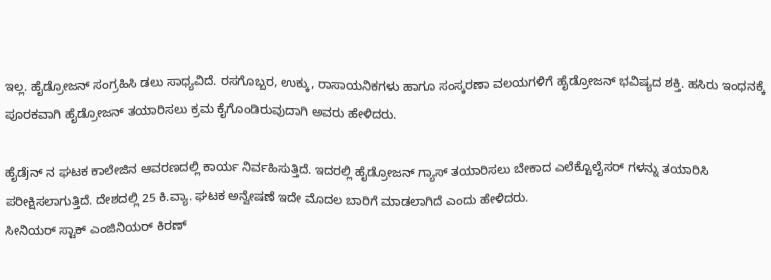ಇಲ್ಲ. ಹೈಡ್ರೋಜನ್ ಸಂಗ್ರಹಿಸಿ ಡಲು ಸಾಧ್ಯವಿದೆ. ರಸಗೊಬ್ಬರ, ಉಕ್ಕು, ರಾಸಾಯನಿಕಗಳು ಹಾಗೂ ಸಂಸ್ಕರಣಾ ವಲಯಗಳಿಗೆ ಹೈಡ್ರೋಜನ್ ಭವಿಷ್ಯದ ಶಕ್ತಿ. ಹಸಿರು ಇಂಧನಕ್ಕೆ ಪೂರಕವಾಗಿ ಹೈಡ್ರೋಜನ್ ತಯಾರಿಸಲು ಕ್ರಮ ಕೈಗೊಂಡಿರುವುದಾಗಿ ಅವರು ಹೇಳಿದರು.

ಹೈಡೆjನ್ ನ ಘಟಕ ಕಾಲೇಜಿನ ಆವರಣದಲ್ಲಿ ಕಾರ್ಯ ನಿರ್ವಹಿಸುತ್ತಿದೆ. ಇದರಲ್ಲಿ ಹೈಡ್ರೋಜನ್ ಗ್ಯಾಸ್ ತಯಾರಿಸಲು ಬೇಕಾದ ಎಲೆಕ್ಟೊಲೈಸರ್ ಗಳನ್ನು ತಯಾರಿಸಿ ಪರೀಕ್ಷಿಸಲಾಗುತ್ತಿದೆ. ದೇಶದಲ್ಲಿ 25 ಕಿ.ವ್ಯಾ. ಘಟಕ ಅನ್ವೇಷಣೆ ಇದೇ ಮೊದಲ ಬಾರಿಗೆ ಮಾಡಲಾಗಿದೆ ಎಂದು ಹೇಳಿದರು.
ಸೀನಿಯರ್ ಸ್ಟಾಕ್ ಎಂಜಿನಿಯರ್ ಕಿರಣ್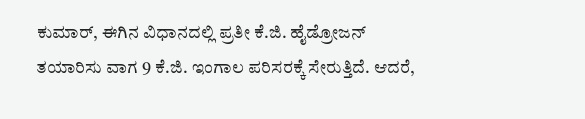ಕುಮಾರ್, ಈಗಿನ ವಿಧಾನದಲ್ಲಿ ಪ್ರತೀ ಕೆ.ಜಿ. ಹೈಡ್ರೋಜನ್ ತಯಾರಿಸು ವಾಗ 9 ಕೆ.ಜಿ. ಇಂಗಾಲ ಪರಿಸರಕ್ಕೆ ಸೇರುತ್ತಿದೆ. ಆದರೆ,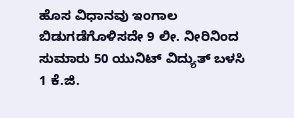ಹೊಸ ವಿಧಾನವು ಇಂಗಾಲ ಬಿಡುಗಡೆಗೊಳಿಸದೇ 9 ಲೀ. ನೀರಿನಿಂದ ಸುಮಾರು 50 ಯುನಿಟ್ ವಿದ್ಯುತ್ ಬಳಸಿ 1 ಕೆ.ಜಿ.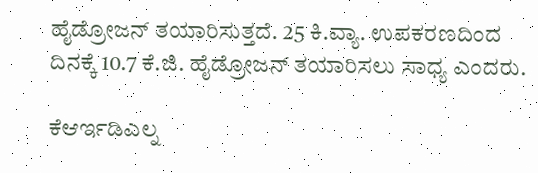ಹೈಡ್ರೋಜನ್ ತಯಾರಿಸುತ್ತದೆ. 25 ಕಿ.ವ್ಯಾ. ಉಪಕರಣದಿಂದ ದಿನಕ್ಕೆ 10.7 ಕೆ.ಜಿ. ಹೈಡ್ರೋಜನ್ ತಯಾರಿಸಲು ಸಾಧ್ಯ ಎಂದರು.

ಕೆಆರ್ಇಡಿಎಲ್ನ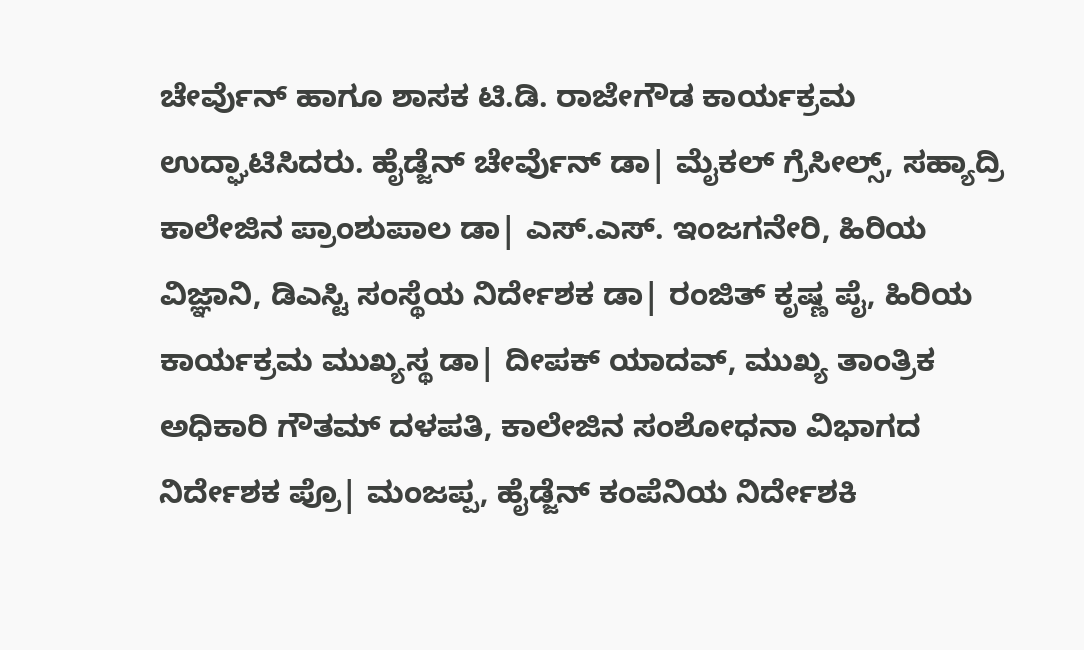ಚೇರ್ವೆುನ್ ಹಾಗೂ ಶಾಸಕ ಟಿ.ಡಿ. ರಾಜೇಗೌಡ ಕಾರ್ಯಕ್ರಮ ಉದ್ಘಾಟಿಸಿದರು. ಹೈಡ್ಜೆನ್ ಚೇರ್ವೆುನ್ ಡಾ| ಮೈಕಲ್ ಗ್ರೆಸೀಲ್ಸ್, ಸಹ್ಯಾದ್ರಿ ಕಾಲೇಜಿನ ಪ್ರಾಂಶುಪಾಲ ಡಾ| ಎಸ್.ಎಸ್. ಇಂಜಗನೇರಿ, ಹಿರಿಯ ವಿಜ್ಞಾನಿ, ಡಿಎಸ್ಟಿ ಸಂಸ್ಥೆಯ ನಿರ್ದೇಶಕ ಡಾ| ರಂಜಿತ್ ಕೃಷ್ಣ ಪೈ, ಹಿರಿಯ ಕಾರ್ಯಕ್ರಮ ಮುಖ್ಯಸ್ಥ ಡಾ| ದೀಪಕ್ ಯಾದವ್, ಮುಖ್ಯ ತಾಂತ್ರಿಕ ಅಧಿಕಾರಿ ಗೌತಮ್ ದಳಪತಿ, ಕಾಲೇಜಿನ ಸಂಶೋಧನಾ ವಿಭಾಗದ ನಿರ್ದೇಶಕ ಪ್ರೊ| ಮಂಜಪ್ಪ, ಹೈಡ್ಜೆನ್ ಕಂಪೆನಿಯ ನಿರ್ದೇಶಕಿ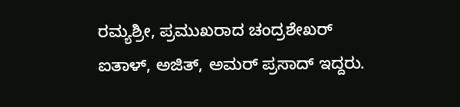ರಮ್ಯಶ್ರೀ, ಪ್ರಮುಖರಾದ ಚಂದ್ರಶೇಖರ್ ಐತಾಳ್, ಅಜಿತ್, ಅಮರ್ ಪ್ರಸಾದ್ ಇದ್ದರು.